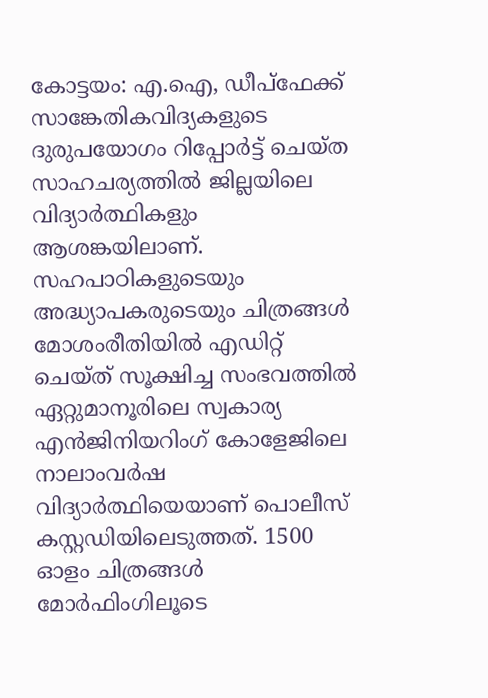കോട്ടയം: എ.ഐ, ഡീപ്ഫേക്ക് സാങ്കേതികവിദ്യകളുടെ ദുരുപയോഗം റിപ്പോർട്ട് ചെയ്ത സാഹചര്യത്തിൽ ജില്ലയിലെ വിദ്യാർത്ഥികളും ആശങ്കയിലാണ്. സഹപാഠികളുടെയും അദ്ധ്യാപകരുടെയും ചിത്രങ്ങൾ മോശംരീതിയിൽ എഡിറ്റ് ചെയ്ത് സൂക്ഷിച്ച സംഭവത്തിൽ ഏറ്റുമാനൂരിലെ സ്വകാര്യ എൻജിനിയറിംഗ് കോളേജിലെ നാലാംവർഷ വിദ്യാർത്ഥിയെയാണ് പൊലീസ് കസ്റ്റഡിയിലെടുത്തത്. 1500 ഓളം ചിത്രങ്ങൾ മോർഫിംഗിലൂടെ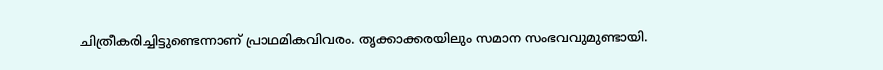ചിത്രീകരിച്ചിട്ടുണ്ടെന്നാണ് പ്രാഥമികവിവരം. തൃക്കാക്കരയിലും സമാന സംഭവവുമുണ്ടായി.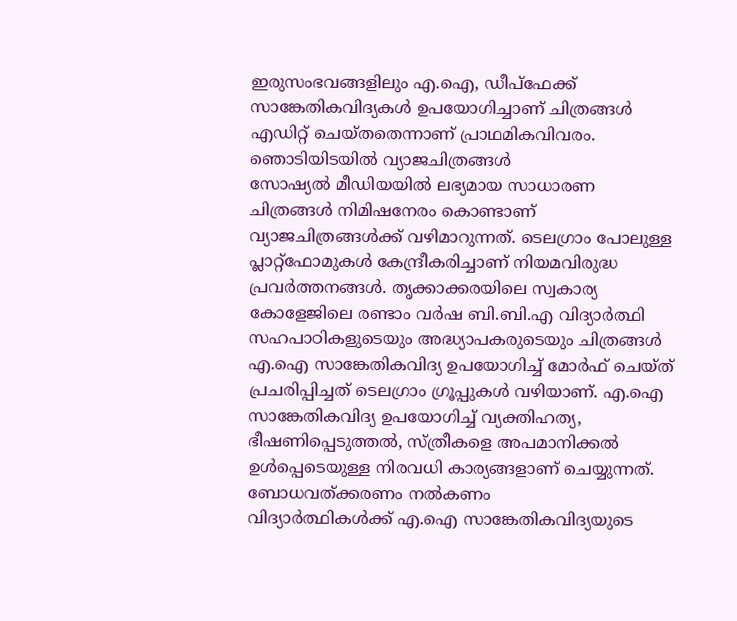ഇരുസംഭവങ്ങളിലും എ.ഐ, ഡീപ്ഫേക്ക് സാങ്കേതികവിദ്യകൾ ഉപയോഗിച്ചാണ് ചിത്രങ്ങൾ എഡിറ്റ് ചെയ്തതെന്നാണ് പ്രാഥമികവിവരം.
ഞൊടിയിടയിൽ വ്യാജചിത്രങ്ങൾ
സോഷ്യൽ മീഡിയയിൽ ലഭ്യമായ സാധാരണ ചിത്രങ്ങൾ നിമിഷനേരം കൊണ്ടാണ് വ്യാജചിത്രങ്ങൾക്ക് വഴിമാറുന്നത്. ടെലഗ്രാം പോലുള്ള പ്ലാറ്റ്ഫോമുകൾ കേന്ദ്രീകരിച്ചാണ് നിയമവിരുദ്ധ പ്രവർത്തനങ്ങൾ. തൃക്കാക്കരയിലെ സ്വകാര്യ കോളേജിലെ രണ്ടാം വർഷ ബി.ബി.എ വിദ്യാർത്ഥി സഹപാഠികളുടെയും അദ്ധ്യാപകരുടെയും ചിത്രങ്ങൾ എ.ഐ സാങ്കേതികവിദ്യ ഉപയോഗിച്ച് മോർഫ് ചെയ്ത് പ്രചരിപ്പിച്ചത് ടെലഗ്രാം ഗ്രൂപ്പുകൾ വഴിയാണ്. എ.ഐ സാങ്കേതികവിദ്യ ഉപയോഗിച്ച് വ്യക്തിഹത്യ, ഭീഷണിപ്പെടുത്തൽ, സ്ത്രീകളെ അപമാനിക്കൽ ഉൾപ്പെടെയുള്ള നിരവധി കാര്യങ്ങളാണ് ചെയ്യുന്നത്.
ബോധവത്ക്കരണം നൽകണം
വിദ്യാർത്ഥികൾക്ക് എ.ഐ സാങ്കേതികവിദ്യയുടെ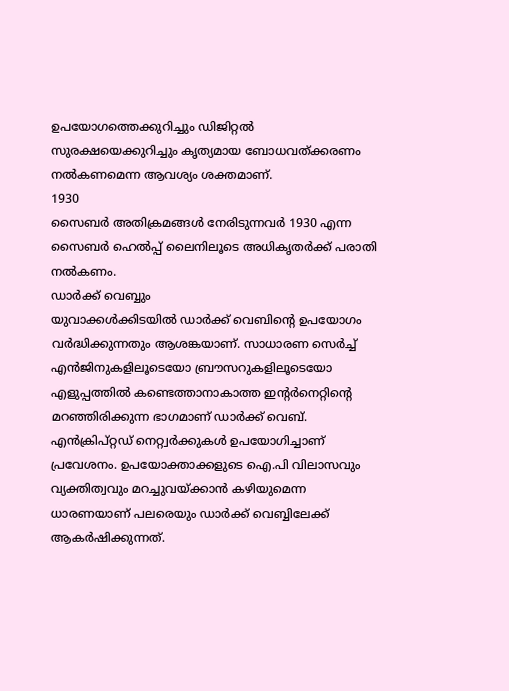ഉപയോഗത്തെക്കുറിച്ചും ഡിജിറ്റൽ സുരക്ഷയെക്കുറിച്ചും കൃത്യമായ ബോധവത്ക്കരണം നൽകണമെന്ന ആവശ്യം ശക്തമാണ്.
1930
സൈബർ അതിക്രമങ്ങൾ നേരിടുന്നവർ 1930 എന്ന സൈബർ ഹെൽപ്പ് ലൈനിലൂടെ അധികൃതർക്ക് പരാതി നൽകണം.
ഡാർക്ക് വെബ്ബും
യുവാക്കൾക്കിടയിൽ ഡാർക്ക് വെബിന്റെ ഉപയോഗം വർദ്ധിക്കുന്നതും ആശങ്കയാണ്. സാധാരണ സെർച്ച് എൻജിനുകളിലൂടെയോ ബ്രൗസറുകളിലൂടെയോ എളുപ്പത്തിൽ കണ്ടെത്താനാകാത്ത ഇന്റർനെറ്റിന്റെ മറഞ്ഞിരിക്കുന്ന ഭാഗമാണ് ഡാർക്ക് വെബ്. എൻക്രിപ്റ്റഡ് നെറ്റ്വർക്കുകൾ ഉപയോഗിച്ചാണ് പ്രവേശനം. ഉപയോക്താക്കളുടെ ഐ.പി വിലാസവും വ്യക്തിത്വവും മറച്ചുവയ്ക്കാൻ കഴിയുമെന്ന ധാരണയാണ് പലരെയും ഡാർക്ക് വെബ്ബിലേക്ക് ആകർഷിക്കുന്നത്.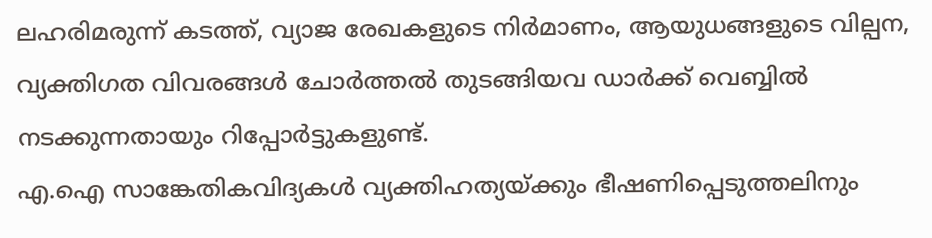ലഹരിമരുന്ന് കടത്ത്, വ്യാജ രേഖകളുടെ നിർമാണം, ആയുധങ്ങളുടെ വില്പന, വ്യക്തിഗത വിവരങ്ങൾ ചോർത്തൽ തുടങ്ങിയവ ഡാർക്ക് വെബ്ബിൽ നടക്കുന്നതായും റിപ്പോർട്ടുകളുണ്ട്.
എ.ഐ സാങ്കേതികവിദ്യകൾ വ്യക്തിഹത്യയ്ക്കും ഭീഷണിപ്പെടുത്തലിനും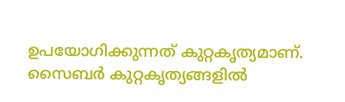ഉപയോഗിക്കുന്നത് കുറ്റകൃത്യമാണ്. സൈബർ കുറ്റകൃത്യങ്ങളിൽ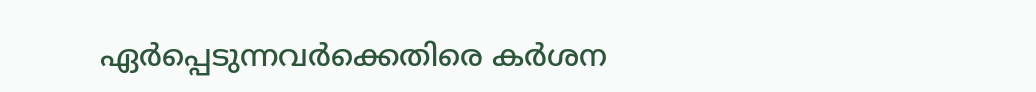ഏർപ്പെടുന്നവർക്കെതിരെ കർശന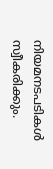നിയമനടപടികൾ സ്വീകരിക്കും.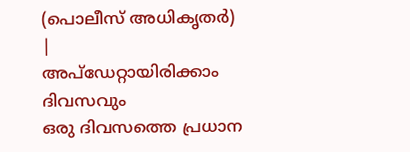(പൊലീസ് അധികൃതർ)
|
അപ്ഡേറ്റായിരിക്കാം ദിവസവും
ഒരു ദിവസത്തെ പ്രധാന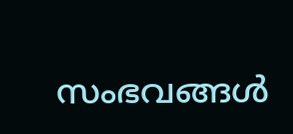സംഭവങ്ങൾ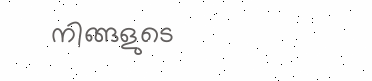നിങ്ങളുടെ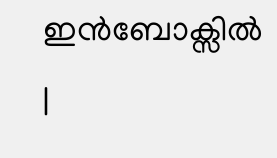ഇൻബോക്സിൽ |